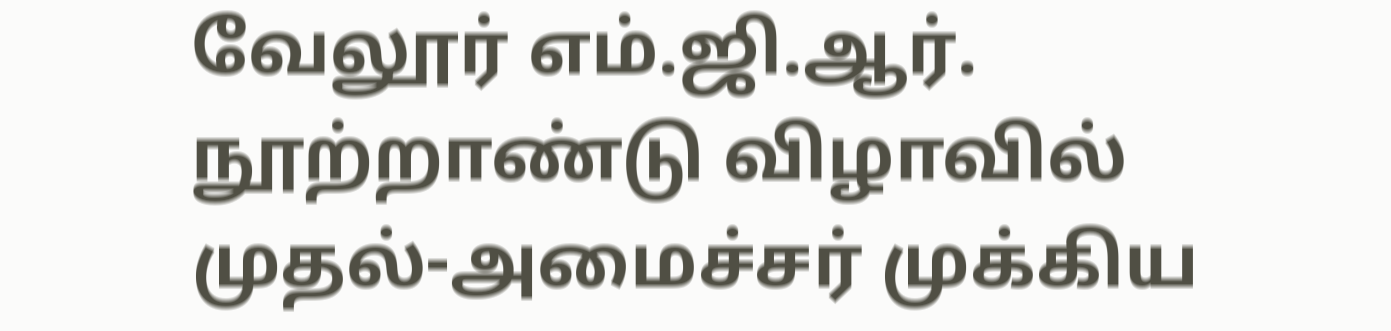வேலூர் எம்.ஜி.ஆர். நூற்றாண்டு விழாவில் முதல்-அமைச்சர் முக்கிய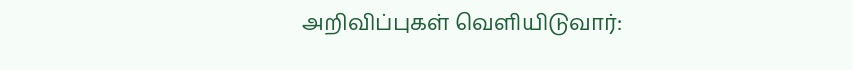அறிவிப்புகள் வெளியிடுவார்: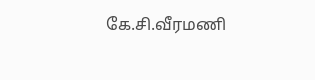கே.சி.வீரமணி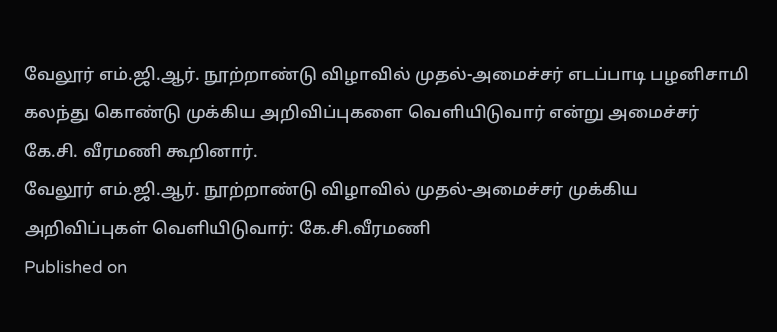வேலூர் எம்.ஜி.ஆர். நூற்றாண்டு விழாவில் முதல்-அமைச்சர் எடப்பாடி பழனிசாமி கலந்து கொண்டு முக்கிய அறிவிப்புகளை வெளியிடுவார் என்று அமைச்சர் கே.சி. வீரமணி கூறினார்.
வேலூர் எம்.ஜி.ஆர். நூற்றாண்டு விழாவில் முதல்-அமைச்சர் முக்கிய அறிவிப்புகள் வெளியிடுவார்: கே.சி.வீரமணி
Published on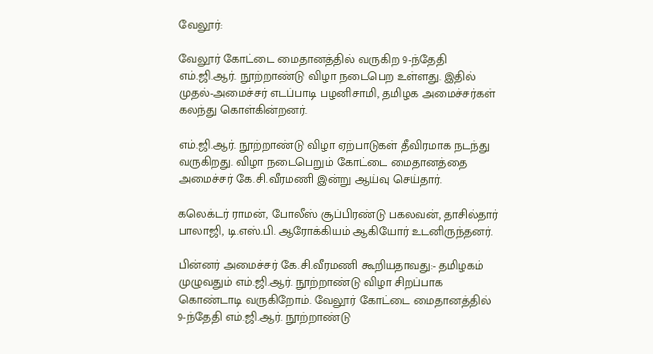வேலூர்:

வேலூர் கோட்டை மைதானத்தில் வருகிற 9-ந்தேதி எம்.ஜி.ஆர். நூற்றாண்டு விழா நடைபெற உள்ளது. இதில் முதல்-அமைச்சர் எடப்பாடி பழனிசாமி, தமிழக அமைச்சர்கள் கலந்து கொள்கின்றனர்.

எம்.ஜி.ஆர். நூற்றாண்டு விழா ஏற்பாடுகள் தீவிரமாக நடந்து வருகிறது. விழா நடைபெறும் கோட்டை மைதானத்தை அமைச்சர் கே.சி.வீரமணி இன்று ஆய்வு செய்தார்.

கலெக்டர் ராமன், போலீஸ் சூப்பிரண்டு பகலவன், தாசில்தார் பாலாஜி, டி.எஸ்.பி. ஆரோக்கியம் ஆகியோர் உடனிருந்தனர்.

பின்னர் அமைச்சர் கே.சி.வீரமணி கூறியதாவது:- தமிழகம் முழுவதும் எம்.ஜி.ஆர். நூற்றாண்டு விழா சிறப்பாக கொண்டாடி வருகிறோம். வேலூர் கோட்டை மைதானத்தில் 9-ந்தேதி எம்.ஜி.ஆர். நூற்றாண்டு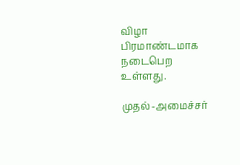விழா பிரமாண்டமாக நடைபெற உள்ளது.

முதல்-அமைச்சர்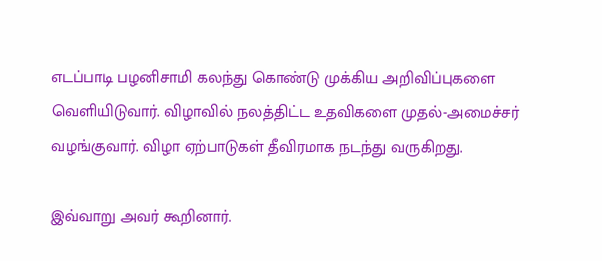எடப்பாடி பழனிசாமி கலந்து கொண்டு முக்கிய அறிவிப்புகளை வெளியிடுவார். விழாவில் நலத்திட்ட உதவிகளை முதல்-அமைச்சர் வழங்குவார். விழா ஏற்பாடுகள் தீவிரமாக நடந்து வருகிறது.

இவ்வாறு அவர் கூறினார்.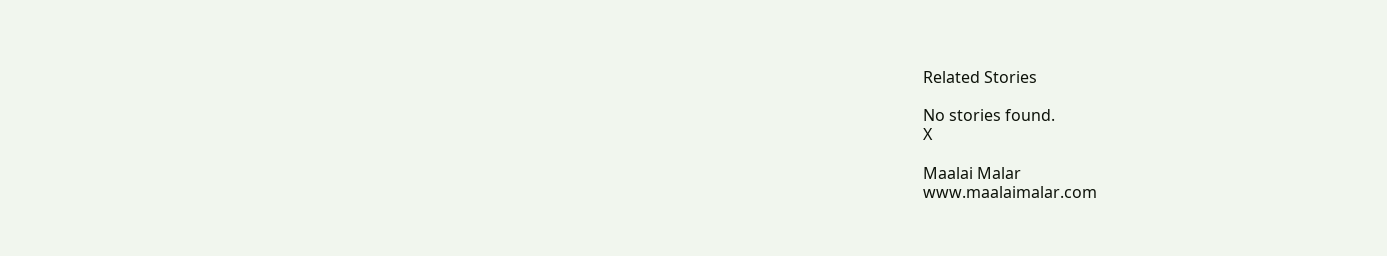Related Stories

No stories found.
X

Maalai Malar
www.maalaimalar.com